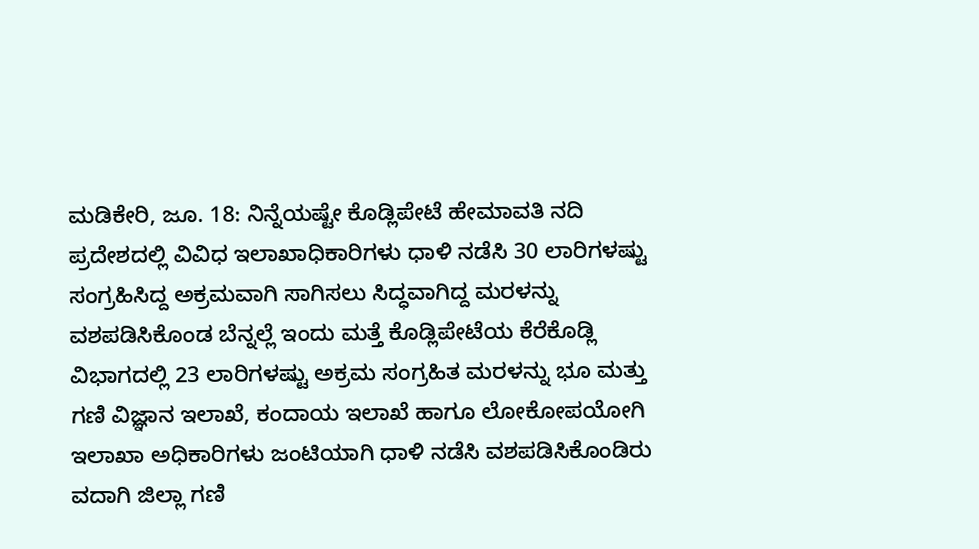ಮಡಿಕೇರಿ, ಜೂ. 18: ನಿನ್ನೆಯಷ್ಟೇ ಕೊಡ್ಲಿಪೇಟೆ ಹೇಮಾವತಿ ನದಿ ಪ್ರದೇಶದಲ್ಲಿ ವಿವಿಧ ಇಲಾಖಾಧಿಕಾರಿಗಳು ಧಾಳಿ ನಡೆಸಿ 30 ಲಾರಿಗಳಷ್ಟು ಸಂಗ್ರಹಿಸಿದ್ದ ಅಕ್ರಮವಾಗಿ ಸಾಗಿಸಲು ಸಿದ್ಧವಾಗಿದ್ದ ಮರಳನ್ನು ವಶಪಡಿಸಿಕೊಂಡ ಬೆನ್ನಲ್ಲೆ ಇಂದು ಮತ್ತೆ ಕೊಡ್ಲಿಪೇಟೆಯ ಕೆರೆಕೊಡ್ಲಿ ವಿಭಾಗದಲ್ಲಿ 23 ಲಾರಿಗಳಷ್ಟು ಅಕ್ರಮ ಸಂಗ್ರಹಿತ ಮರಳನ್ನು ಭೂ ಮತ್ತು ಗಣಿ ವಿಜ್ಞಾನ ಇಲಾಖೆ, ಕಂದಾಯ ಇಲಾಖೆ ಹಾಗೂ ಲೋಕೋಪಯೋಗಿ ಇಲಾಖಾ ಅಧಿಕಾರಿಗಳು ಜಂಟಿಯಾಗಿ ಧಾಳಿ ನಡೆಸಿ ವಶಪಡಿಸಿಕೊಂಡಿರು ವದಾಗಿ ಜಿಲ್ಲಾ ಗಣಿ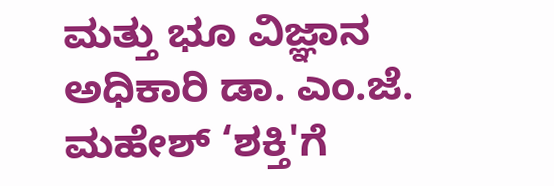ಮತ್ತು ಭೂ ವಿಜ್ಞಾನ ಅಧಿಕಾರಿ ಡಾ. ಎಂ.ಜೆ. ಮಹೇಶ್ ‘ಶಕ್ತಿ'ಗೆ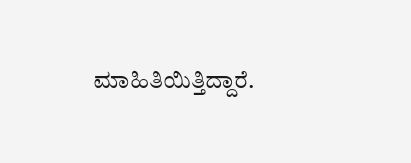ಮಾಹಿತಿಯಿತ್ತಿದ್ದಾರೆ.